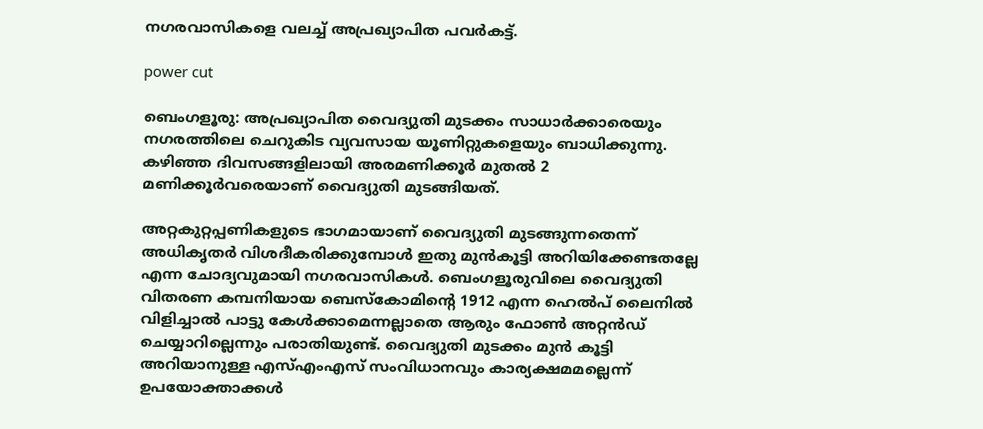നഗരവാസികളെ വലച്ച് അപ്രഖ്യാപിത പവർകട്ട്.

power cut

ബെംഗളൂരു: അപ്രഖ്യാപിത വൈദ്യുതി മുടക്കം സാധാർക്കാരെയും നഗരത്തിലെ ചെറുകിട വ്യവസായ യൂണിറ്റുകളെയും ബാധിക്കുന്നു. കഴിഞ്ഞ ദിവസങ്ങളിലായി അരമണിക്കൂർ മുതൽ 2 മണിക്കൂർവരെയാണ് വൈദ്യുതി മുടങ്ങിയത്.

അറ്റകുറ്റപ്പണികളുടെ ഭാഗമായാണ് വൈദ്യുതി മുടങ്ങുന്നതെന്ന് അധികൃതർ വിശദീകരിക്കുമ്പോൾ ഇതു മുൻകൂട്ടി അറിയിക്കേണ്ടതല്ലേ എന്ന ചോദ്യവുമായി നഗരവാസികൾ. ബെംഗളൂരുവിലെ വൈദ്യുതി വിതരണ കമ്പനിയായ ബെസ്കോമിന്റെ 1912 എന്ന ഹെൽപ് ലൈനിൽ വിളിച്ചാൽ പാട്ടു കേൾക്കാമെന്നല്ലാതെ ആരും ഫോൺ അറ്റൻഡ് ചെയ്യാറില്ലെന്നും പരാതിയുണ്ട്. വൈദ്യുതി മുടക്കം മുൻ കൂട്ടി അറിയാനുള്ള എസ്എംഎസ് സംവിധാനവും കാര്യക്ഷമമല്ലെന്ന് ഉപയോക്താക്കൾ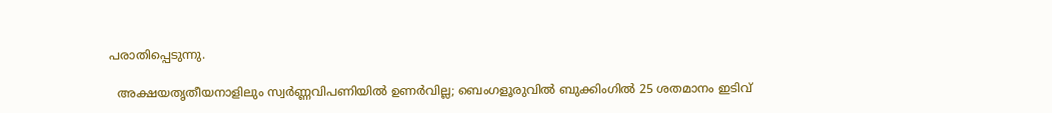പരാതിപ്പെടുന്നു.

  അക്ഷയതൃതീയനാളിലും സ്വർണ്ണവിപണിയിൽ ഉണർവില്ല; ബെംഗളൂരുവിൽ ബുക്കിംഗിൽ 25 ശതമാനം ഇടിവ്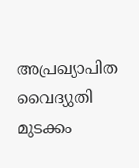അപ്രഖ്യാപിത വൈദ്യുതി മുടക്കം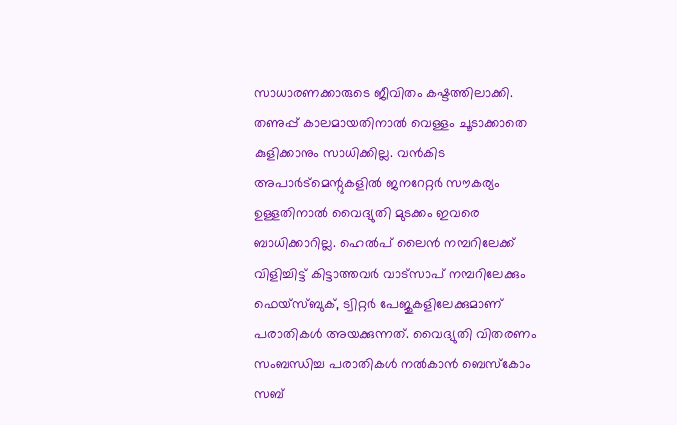സാധാരണക്കാരുടെ ജീവിതം കഷ്ടത്തിലാക്കി. തണുപ്പ് കാലമായതിനാൽ വെള്ളം ചൂടാക്കാതെ കുളിക്കാനും സാധിക്കില്ല. വൻകിട അപാർട്മെന്റുകളിൽ ജനറേറ്റർ സൗകര്യം ഉള്ളതിനാൽ വൈദ്യുതി മുടക്കം ഇവരെ ബാധിക്കാറില്ല. ഹെൽപ് ലൈൻ നമ്പറിലേക്ക് വിളിച്ചിട്ട് കിട്ടാത്തവർ വാട്സാപ് നമ്പറിലേക്കും ഫെയ്സ്ബുക്, ട്വിറ്റർ പേജുകളിലേക്കുമാണ് പരാതികൾ അയക്കുന്നത്. വൈദ്യുതി വിതരണം സംബന്ധിച്ച പരാതികൾ നൽകാൻ ബെസ്കോം സബ്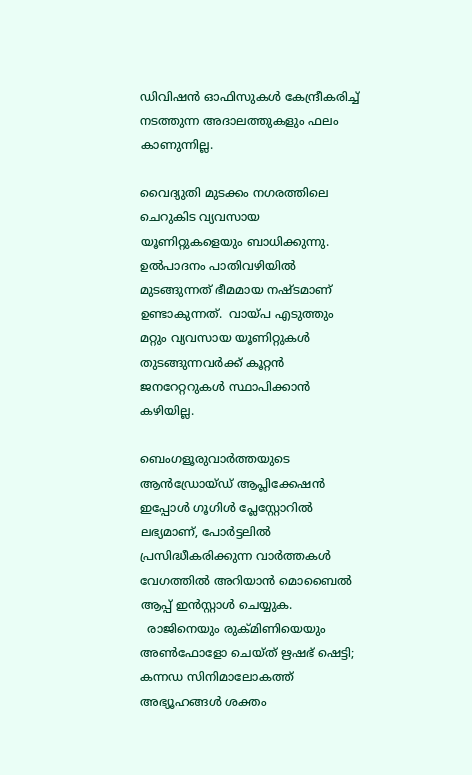ഡിവിഷൻ ഓഫിസുകൾ കേന്ദ്രീകരിച്ച് നടത്തുന്ന അദാലത്തുകളും ഫലം കാണുന്നില്ല.

വൈദ്യുതി മുടക്കം നഗരത്തിലെ ചെറുകിട വ്യവസായ യൂണിറ്റുകളെയും ബാധിക്കുന്നു. ഉൽപാദനം പാതിവഴിയിൽ മുടങ്ങുന്നത് ഭീമമായ നഷ്ടമാണ് ഉണ്ടാകുന്നത്.  വായ്പ എടുത്തും മറ്റും വ്യവസായ യൂണിറ്റുകൾ തുടങ്ങുന്നവർക്ക് കൂറ്റൻ ജനറേറ്ററുകൾ സ്ഥാപിക്കാൻ കഴിയില്ല.

ബെംഗളൂരുവാർത്തയുടെ ആൻഡ്രോയ്ഡ് ആപ്ലിക്കേഷൻ ഇപ്പോൾ ഗൂഗിൾ പ്ലേസ്റ്റോറിൽ ലഭ്യമാണ്, പോർട്ടലിൽ പ്രസിദ്ധീകരിക്കുന്ന വാർത്തകൾ വേഗത്തിൽ അറിയാൻ മൊബൈൽ ആപ്പ് ഇൻസ്റ്റാൾ ചെയ്യുക.
  രാജിനെയും രുക്മിണിയെയും അൺഫോളോ ചെയ്ത് ഋഷഭ് ഷെട്ടി; കന്നഡ സിനിമാലോകത്ത് അഭ്യൂഹങ്ങൾ ശക്തം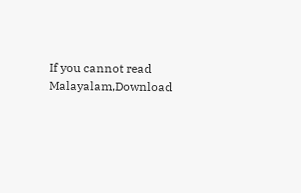If you cannot read Malayalam,Download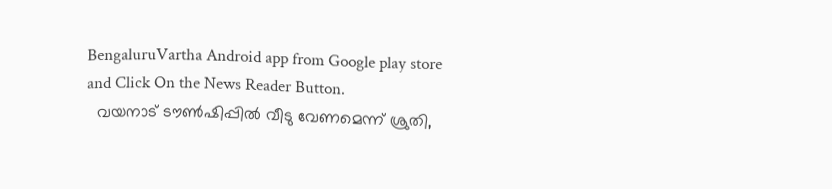BengaluruVartha Android app from Google play store and Click On the News Reader Button.
  വയനാട് ടൗണ്‍ഷിപ്പില്‍ വീടു വേണമെന്ന് ശ്രുതി,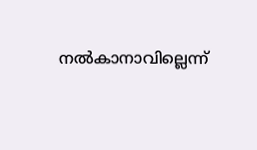നല്‍കാനാവില്ലെന്ന്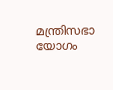മന്ത്രിസഭാ യോഗം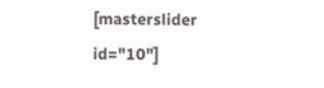[masterslider id="10"]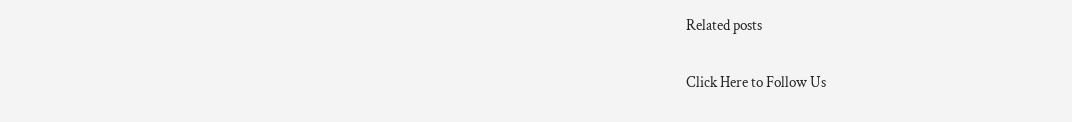Related posts

Click Here to Follow Us